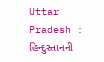Uttar Pradesh : હિન્દુસ્તાનની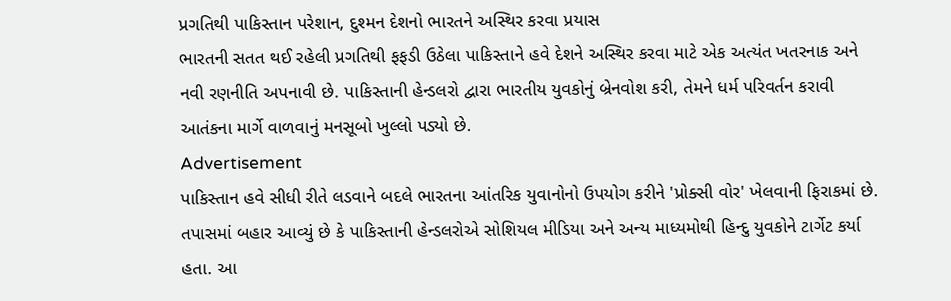પ્રગતિથી પાકિસ્તાન પરેશાન, દુશ્મન દેશનો ભારતને અસ્થિર કરવા પ્રયાસ
ભારતની સતત થઈ રહેલી પ્રગતિથી ફફડી ઉઠેલા પાકિસ્તાને હવે દેશને અસ્થિર કરવા માટે એક અત્યંત ખતરનાક અને નવી રણનીતિ અપનાવી છે. પાકિસ્તાની હેન્ડલરો દ્વારા ભારતીય યુવકોનું બ્રેનવોશ કરી, તેમને ધર્મ પરિવર્તન કરાવી આતંકના માર્ગે વાળવાનું મનસૂબો ખુલ્લો પડ્યો છે.
Advertisement
પાકિસ્તાન હવે સીધી રીતે લડવાને બદલે ભારતના આંતરિક યુવાનોનો ઉપયોગ કરીને 'પ્રોક્સી વોર' ખેલવાની ફિરાકમાં છે. તપાસમાં બહાર આવ્યું છે કે પાકિસ્તાની હેન્ડલરોએ સોશિયલ મીડિયા અને અન્ય માધ્યમોથી હિન્દુ યુવકોને ટાર્ગેટ કર્યા હતા. આ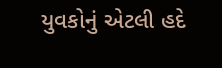યુવકોનું એટલી હદે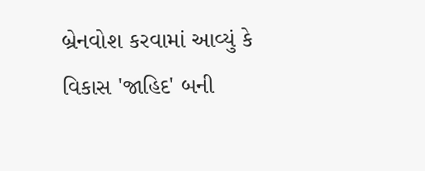બ્રેનવોશ કરવામાં આવ્યું કે વિકાસ 'જાહિદ' બની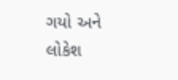ગયો અને લોકેશ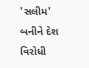'સલીમ' બનીને દેશ વિરોધી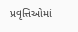પ્રવૃત્તિઓમાં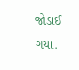જોડાઈ ગયા.